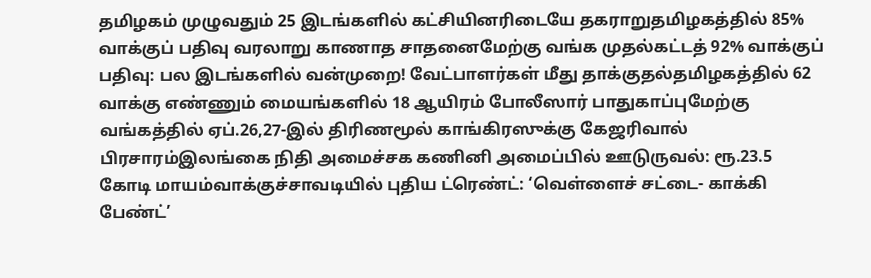தமிழகம் முழுவதும் 25 இடங்களில் கட்சியினரிடையே தகராறுதமிழகத்தில் 85% வாக்குப் பதிவு வரலாறு காணாத சாதனைமேற்கு வங்க முதல்கட்டத் 92% வாக்குப் பதிவு: பல இடங்களில் வன்முறை! வேட்பாளர்கள் மீது தாக்குதல்தமிழகத்தில் 62 வாக்கு எண்ணும் மையங்களில் 18 ஆயிரம் போலீஸார் பாதுகாப்புமேற்கு வங்கத்தில் ஏப்.26,27-இல் திரிணமூல் காங்கிரஸுக்கு கேஜரிவால் பிரசாரம்இலங்கை நிதி அமைச்சக கணினி அமைப்பில் ஊடுருவல்: ரூ.23.5 கோடி மாயம்வாக்குச்சாவடியில் புதிய ட்ரெண்ட்: ‘வெள்ளைச் சட்டை- காக்கி பேண்ட்’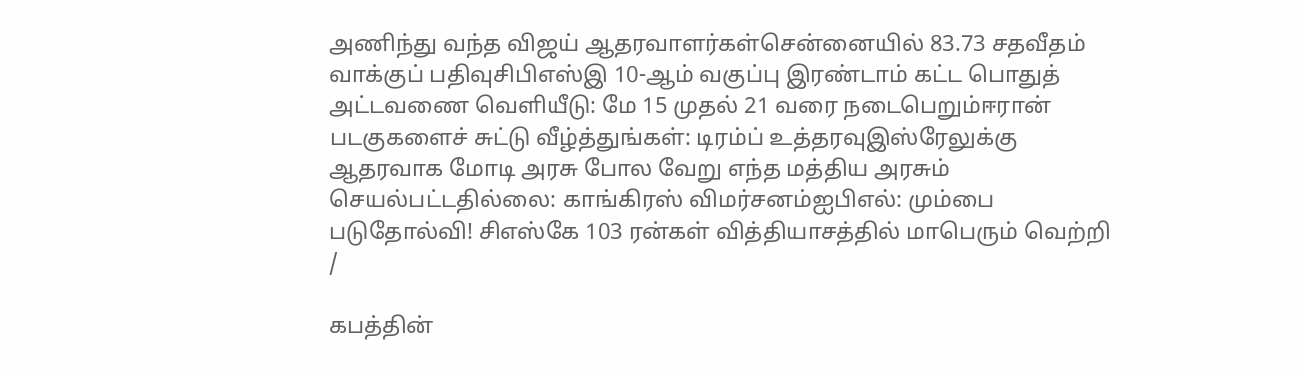அணிந்து வந்த விஜய் ஆதரவாளர்கள்சென்னையில் 83.73 சதவீதம் வாக்குப் பதிவுசிபிஎஸ்இ 10-ஆம் வகுப்பு இரண்டாம் கட்ட பொதுத் அட்டவணை வெளியீடு: மே 15 முதல் 21 வரை நடைபெறும்ஈரான் படகுகளைச் சுட்டு வீழ்த்துங்கள்: டிரம்ப் உத்தரவுஇஸ்ரேலுக்கு ஆதரவாக மோடி அரசு போல வேறு எந்த மத்திய அரசும் செயல்பட்டதில்லை: காங்கிரஸ் விமர்சனம்ஐபிஎல்: மும்பை படுதோல்வி! சிஎஸ்கே 103 ரன்கள் வித்தியாசத்தில் மாபெரும் வெற்றி
/

கபத்தின்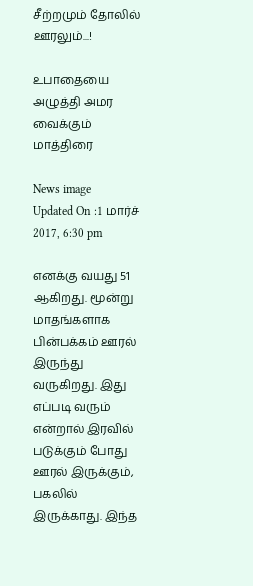சீற்றமும் தோலில் ஊரலும்...!

உபாதையை அழுத்தி அமர வைக்கும் மாத்திரை

News image
Updated On :1 மார்ச் 2017, 6:30 pm

எனக்கு வயது 51 ஆகிறது. மூன்று மாதங்களாக பின்பக்கம் ஊரல் இருந்து வருகிறது. இது எப்படி வரும் என்றால் இரவில் படுக்கும் போது ஊரல் இருக்கும், பகலில் இருக்காது. இந்த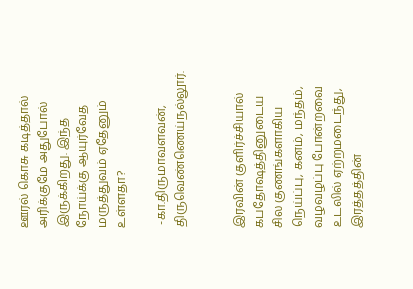ஊரல் கொசு கடித்தால் அரிக்குமே அதுபோல் இருக்கிறது. இந்த நோய்க்கு ஆயுர்வேத மருத்துவம் ஏதேனும் உள்ளதா?

 -கா.திருமாவளவன்,
திருவெண்ணெய்நல்லூர்.


இரவின் குளிர்ச்சியால் கபதோஷத்தினுடைய சில குணங்களாகிய நெய்ப்பு, கனம், மந்தம், வழவழப்பு போன்றவை உடலில் ஏற்றமடைந்து, இரத்தத்தின்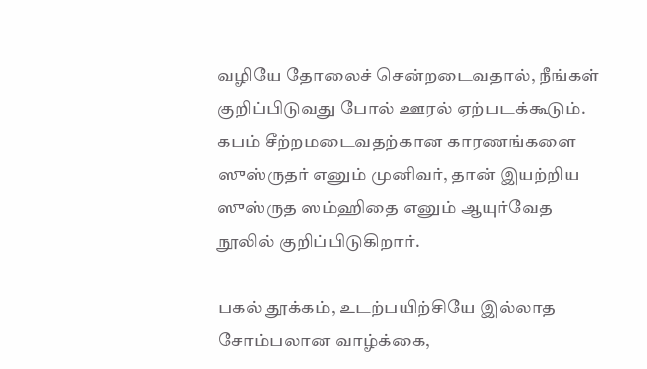வழியே தோலைச் சென்றடைவதால், நீங்கள் குறிப்பிடுவது போல் ஊரல் ஏற்படக்கூடும். கபம் சீற்றமடைவதற்கான காரணங்களை ஸுஸ்ருதர் எனும் முனிவர், தான் இயற்றிய ஸுஸ்ருத ஸம்ஹிதை எனும் ஆயுர்வேத நூலில் குறிப்பிடுகிறார்.

பகல் தூக்கம், உடற்பயிற்சியே இல்லாத சோம்பலான வாழ்க்கை,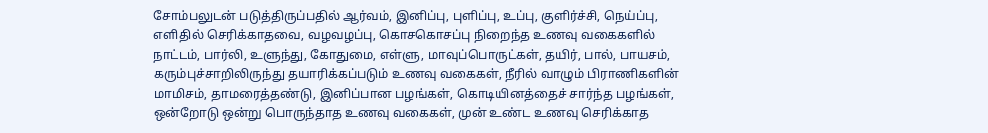சோம்பலுடன் படுத்திருப்பதில் ஆர்வம், இனிப்பு, புளிப்பு, உப்பு, குளிர்ச்சி, நெய்ப்பு, எளிதில் செரிக்காதவை, வழவழப்பு, கொசகொசப்பு நிறைந்த உணவு வகைகளில் நாட்டம், பார்லி, உளுந்து, கோதுமை, எள்ளு, மாவுப்பொருட்கள், தயிர், பால், பாயசம், கரும்புச்சாறிலிருந்து தயாரிக்கப்படும் உணவு வகைகள், நீரில் வாழும் பிராணிகளின் மாமிசம், தாமரைத்தண்டு, இனிப்பான பழங்கள், கொடியினத்தைச் சார்ந்த பழங்கள், ஒன்றோடு ஒன்று பொருந்தாத உணவு வகைகள், முன் உண்ட உணவு செரிக்காத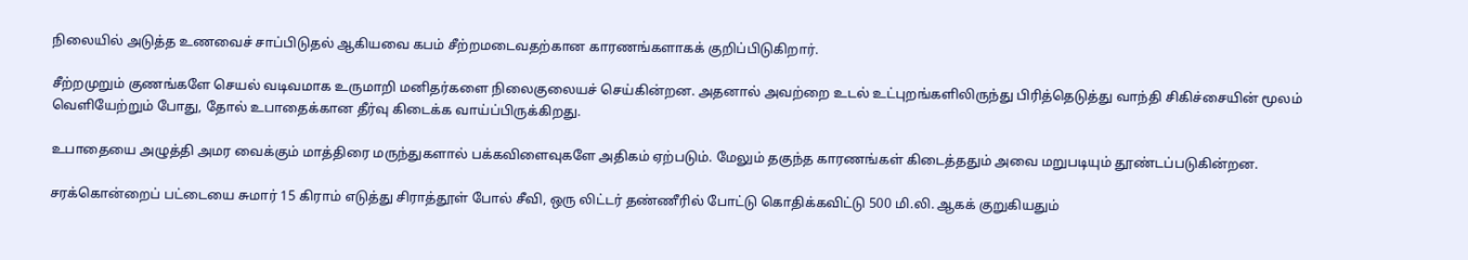நிலையில் அடுத்த உணவைச் சாப்பிடுதல் ஆகியவை கபம் சீற்றமடைவதற்கான காரணங்களாகக் குறிப்பிடுகிறார்.

சீற்றமுறும் குணங்களே செயல் வடிவமாக உருமாறி மனிதர்களை நிலைகுலையச் செய்கின்றன. அதனால் அவற்றை உடல் உட்புறங்களிலிருந்து பிரித்தெடுத்து வாந்தி சிகிச்சையின் மூலம் வெளியேற்றும் போது, தோல் உபாதைக்கான தீர்வு கிடைக்க வாய்ப்பிருக்கிறது.

உபாதையை அழுத்தி அமர வைக்கும் மாத்திரை மருந்துகளால் பக்கவிளைவுகளே அதிகம் ஏற்படும். மேலும் தகுந்த காரணங்கள் கிடைத்ததும் அவை மறுபடியும் தூண்டப்படுகின்றன.

சரக்கொன்றைப் பட்டையை சுமார் 15 கிராம் எடுத்து சிராத்தூள் போல் சீவி, ஒரு லிட்டர் தண்ணீரில் போட்டு கொதிக்கவிட்டு 500 மி.லி. ஆகக் குறுகியதும்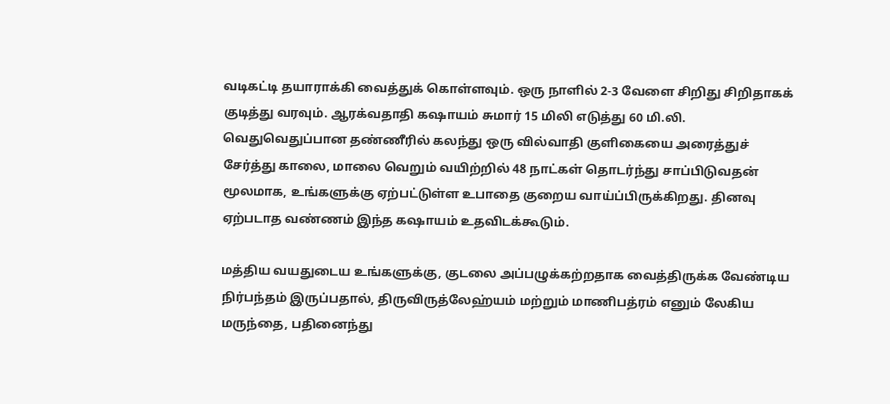வடிகட்டி தயாராக்கி வைத்துக் கொள்ளவும். ஒரு நாளில் 2-3 வேளை சிறிது சிறிதாகக் குடித்து வரவும். ஆரக்வதாதி கஷாயம் சுமார் 15 மிலி எடுத்து 60 மி.லி.  வெதுவெதுப்பான தண்ணீரில் கலந்து ஒரு வில்வாதி குளிகையை அரைத்துச் சேர்த்து காலை, மாலை வெறும் வயிற்றில் 48 நாட்கள் தொடர்ந்து சாப்பிடுவதன் மூலமாக, உங்களுக்கு ஏற்பட்டுள்ள உபாதை குறைய வாய்ப்பிருக்கிறது. தினவு ஏற்படாத வண்ணம் இந்த கஷாயம் உதவிடக்கூடும்.

மத்திய வயதுடைய உங்களுக்கு, குடலை அப்பழுக்கற்றதாக வைத்திருக்க வேண்டிய நிர்பந்தம் இருப்பதால், திருவிருத்லேஹ்யம் மற்றும் மாணிபத்ரம் எனும் லேகிய மருந்தை, பதினைந்து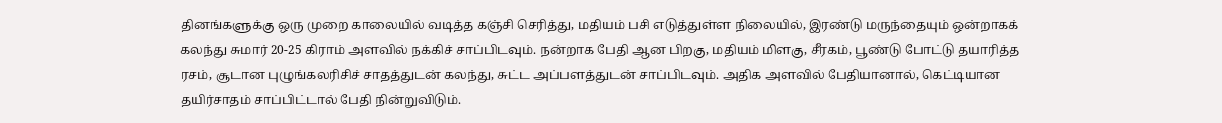தினங்களுக்கு ஒரு முறை காலையில் வடித்த கஞ்சி செரித்து, மதியம் பசி எடுத்துள்ள நிலையில், இரண்டு மருந்தையும் ஒன்றாகக் கலந்து சுமார் 20-25 கிராம் அளவில் நக்கிச் சாப்பிடவும். நன்றாக பேதி ஆன பிறகு, மதியம் மிளகு, சீரகம், பூண்டு போட்டு தயாரித்த ரசம், சூடான புழுங்கலரிசிச் சாதத்துடன் கலந்து, சுட்ட அப்பளத்துடன் சாப்பிடவும். அதிக அளவில் பேதியானால், கெட்டியான தயிர்சாதம் சாப்பிட்டால் பேதி நின்றுவிடும்.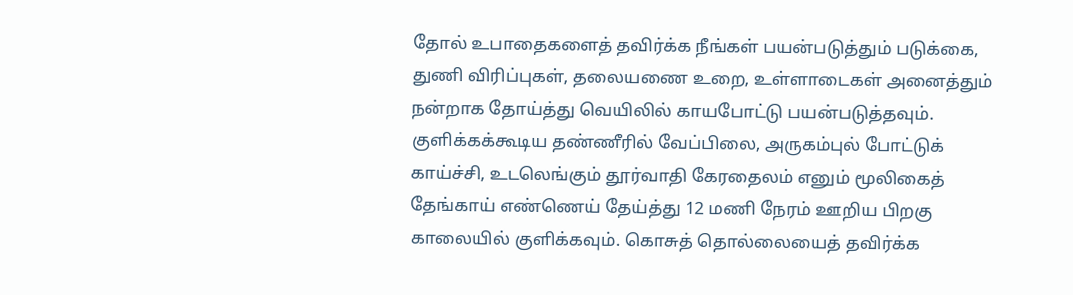தோல் உபாதைகளைத் தவிர்க்க நீங்கள் பயன்படுத்தும் படுக்கை, துணி விரிப்புகள், தலையணை உறை, உள்ளாடைகள் அனைத்தும் நன்றாக தோய்த்து வெயிலில் காயபோட்டு பயன்படுத்தவும். குளிக்கக்கூடிய தண்ணீரில் வேப்பிலை, அருகம்புல் போட்டுக் காய்ச்சி, உடலெங்கும் தூர்வாதி கேரதைலம் எனும் மூலிகைத் தேங்காய் எண்ணெய் தேய்த்து 12 மணி நேரம் ஊறிய பிறகு காலையில் குளிக்கவும். கொசுத் தொல்லையைத் தவிர்க்க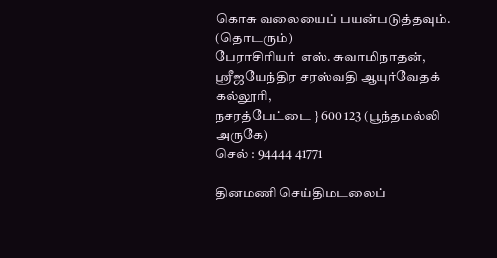கொசு வலையைப் பயன்படுத்தவும்.
(தொடரும்)
பேராசிரியர்  எஸ். சுவாமிநாதன்,
ஸ்ரீஜயேந்திர சரஸ்வதி ஆயுர்வேதக் கல்லூரி,
நசரத்பேட்டை } 600 123 (பூந்தமல்லி அருகே)
செல் : 94444 41771

தினமணி செய்திமடலைப்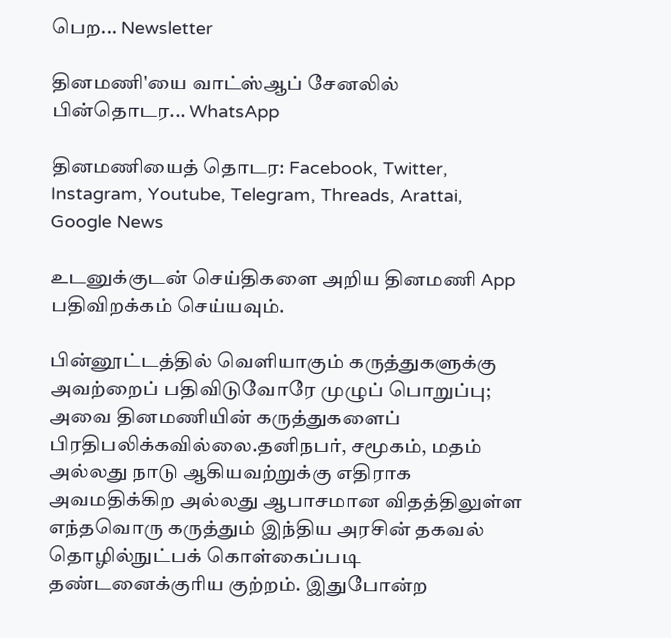பெற... Newsletter

தினமணி'யை வாட்ஸ்ஆப் சேனலில் பின்தொடர... WhatsApp

தினமணியைத் தொடர: Facebook, Twitter, Instagram, Youtube, Telegram, Threads, Arattai, Google News

உடனுக்குடன் செய்திகளை அறிய தினமணி App பதிவிறக்கம் செய்யவும்.

பின்னூட்டத்தில் வெளியாகும் கருத்துகளுக்கு அவற்றைப் பதிவிடுவோரே முழுப் பொறுப்பு; அவை தினமணியின் கருத்துகளைப் பிரதிபலிக்கவில்லை.தனிநபர், சமூகம், மதம் அல்லது நாடு ஆகியவற்றுக்கு எதிராக அவமதிக்கிற அல்லது ஆபாசமான விதத்திலுள்ள எந்தவொரு கருத்தும் இந்திய அரசின் தகவல் தொழில்நுட்பக் கொள்கைப்படி தண்டனைக்குரிய குற்றம். இதுபோன்ற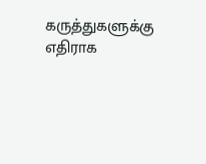கருத்துகளுக்கு எதிராக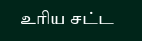உரிய சட்ட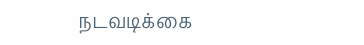நடவடிக்கை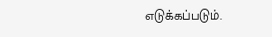எடுக்கப்படும்.